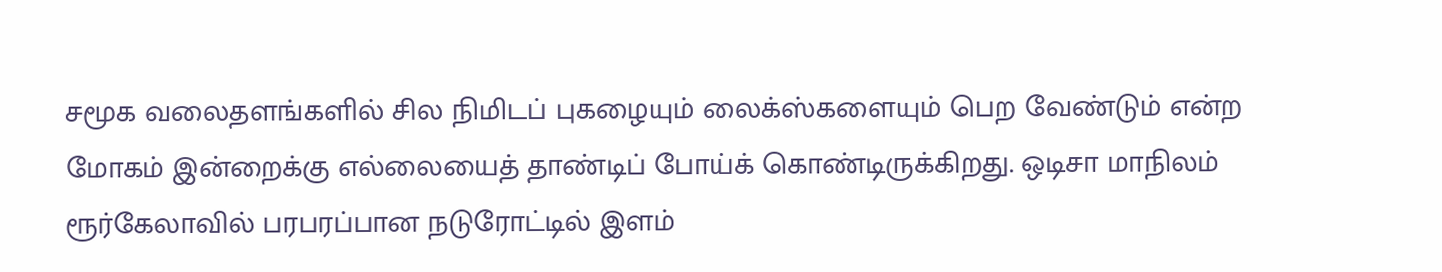சமூக வலைதளங்களில் சில நிமிடப் புகழையும் லைக்ஸ்களையும் பெற வேண்டும் என்ற மோகம் இன்றைக்கு எல்லையைத் தாண்டிப் போய்க் கொண்டிருக்கிறது. ஒடிசா மாநிலம் ரூர்கேலாவில் பரபரப்பான நடுரோட்டில் இளம்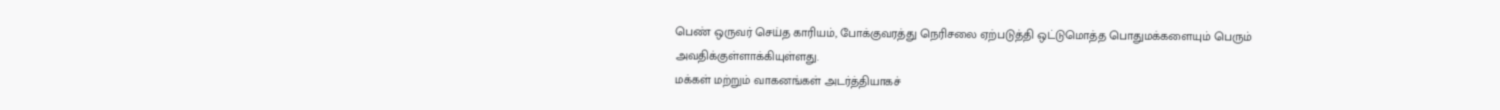பெண் ஒருவர் செய்த காரியம், போக்குவரத்து நெரிசலை ஏற்படுத்தி ஒட்டுமொத்த பொதுமக்களையும் பெரும் அவதிக்குள்ளாக்கியுள்ளது.
மக்கள் மற்றும் வாகனங்கள் அடர்த்தியாகச்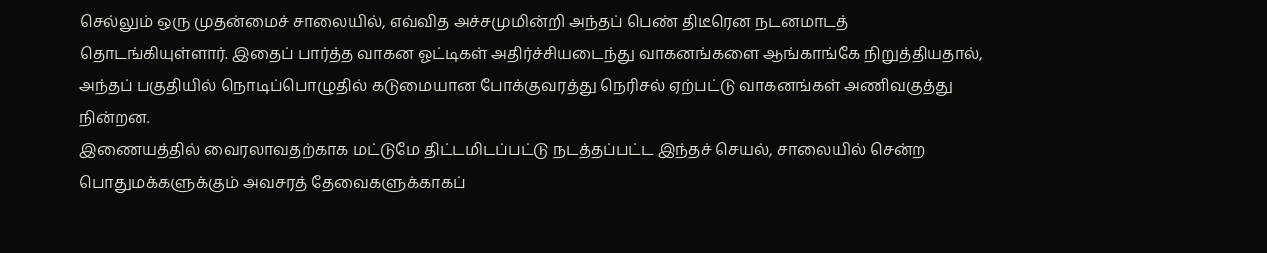செல்லும் ஒரு முதன்மைச் சாலையில், எவ்வித அச்சமுமின்றி அந்தப் பெண் திடீரென நடனமாடத் தொடங்கியுள்ளார். இதைப் பார்த்த வாகன ஓட்டிகள் அதிர்ச்சியடைந்து வாகனங்களை ஆங்காங்கே நிறுத்தியதால், அந்தப் பகுதியில் நொடிப்பொழுதில் கடுமையான போக்குவரத்து நெரிசல் ஏற்பட்டு வாகனங்கள் அணிவகுத்து நின்றன.
இணையத்தில் வைரலாவதற்காக மட்டுமே திட்டமிடப்பட்டு நடத்தப்பட்ட இந்தச் செயல், சாலையில் சென்ற பொதுமக்களுக்கும் அவசரத் தேவைகளுக்காகப்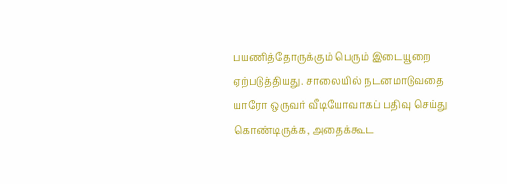பயணித்தோருக்கும் பெரும் இடையூறை ஏற்படுத்தியது. சாலையில் நடனமாடுவதை யாரோ ஒருவர் வீடியோவாகப் பதிவு செய்து கொண்டிருக்க, அதைக்கூட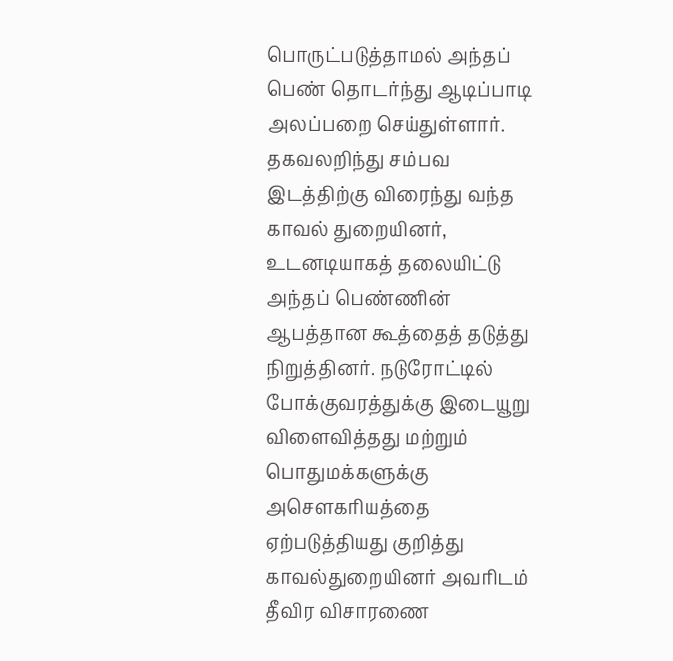பொருட்படுத்தாமல் அந்தப் பெண் தொடர்ந்து ஆடிப்பாடி அலப்பறை செய்துள்ளார்.
தகவலறிந்து சம்பவ இடத்திற்கு விரைந்து வந்த காவல் துறையினர், உடனடியாகத் தலையிட்டு அந்தப் பெண்ணின் ஆபத்தான கூத்தைத் தடுத்து நிறுத்தினர். நடுரோட்டில் போக்குவரத்துக்கு இடையூறு விளைவித்தது மற்றும் பொதுமக்களுக்கு அசௌகரியத்தை ஏற்படுத்தியது குறித்து காவல்துறையினர் அவரிடம் தீவிர விசாரணை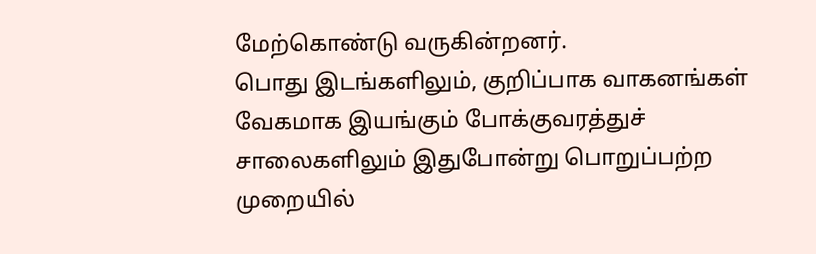மேற்கொண்டு வருகின்றனர்.
பொது இடங்களிலும், குறிப்பாக வாகனங்கள் வேகமாக இயங்கும் போக்குவரத்துச் சாலைகளிலும் இதுபோன்று பொறுப்பற்ற முறையில்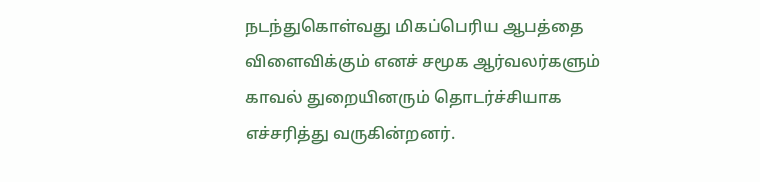நடந்துகொள்வது மிகப்பெரிய ஆபத்தை விளைவிக்கும் எனச் சமூக ஆர்வலர்களும் காவல் துறையினரும் தொடர்ச்சியாக எச்சரித்து வருகின்றனர்.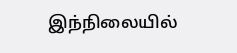இந்நிலையில்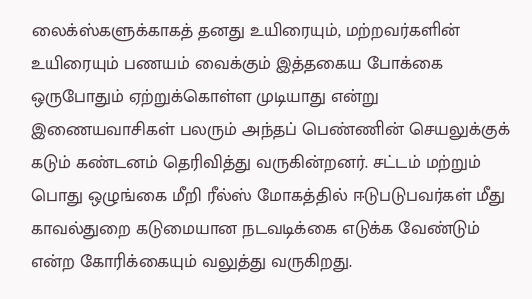லைக்ஸ்களுக்காகத் தனது உயிரையும், மற்றவர்களின் உயிரையும் பணயம் வைக்கும் இத்தகைய போக்கை ஒருபோதும் ஏற்றுக்கொள்ள முடியாது என்று இணையவாசிகள் பலரும் அந்தப் பெண்ணின் செயலுக்குக் கடும் கண்டனம் தெரிவித்து வருகின்றனர். சட்டம் மற்றும் பொது ஒழுங்கை மீறி ரீல்ஸ் மோகத்தில் ஈடுபடுபவர்கள் மீது காவல்துறை கடுமையான நடவடிக்கை எடுக்க வேண்டும் என்ற கோரிக்கையும் வலுத்து வருகிறது.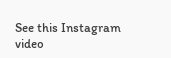See this Instagram video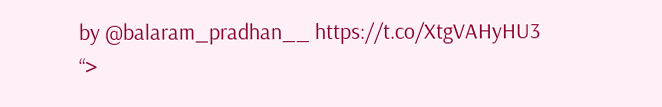by @balaram_pradhan__ https://t.co/XtgVAHyHU3
“>